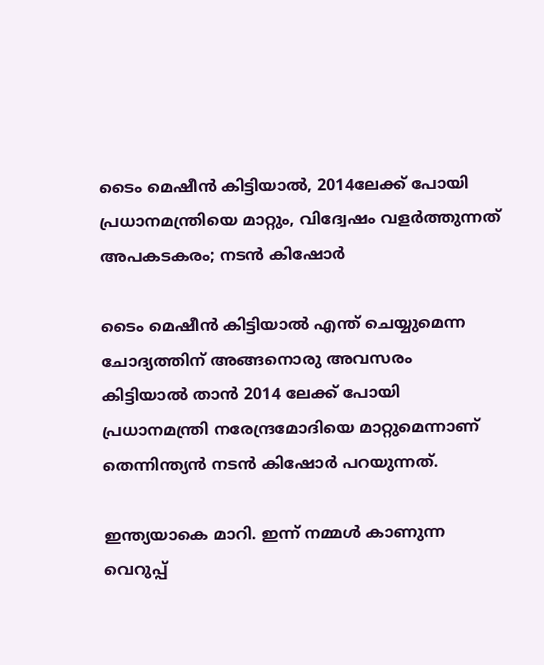ടൈം മെഷീന്‍ കിട്ടിയാല്‍, 2014ലേക്ക് പോയി പ്രധാനമന്ത്രിയെ മാറ്റും, വിദ്വേഷം വളർത്തുന്നത് അപകടകരം; നടൻ കിഷോർ

ടൈം മെഷീന്‍ കിട്ടിയാല്‍ എന്ത് ചെയ്യുമെന്ന ചോദ്യത്തിന് അങ്ങനൊരു അവസരം കിട്ടിയാല്‍ താന്‍ 2014 ലേക്ക് പോയി പ്രധാനമന്ത്രി നരേന്ദ്രമോദിയെ മാറ്റുമെന്നാണ് തെന്നിന്ത്യൻ നടൻ കിഷോര്‍ പറയുന്നത്.

ഇന്ത്യയാകെ മാറി. ഇന്ന് നമ്മള്‍ കാണുന്ന വെറുപ്പ്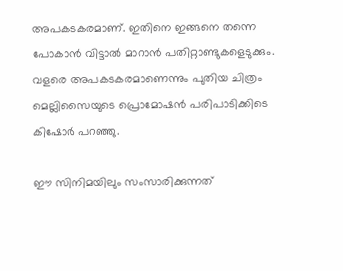അപകടകരമാണ്. ഇതിനെ ഇങ്ങനെ തന്നെ പോകാന്‍ വിട്ടാല്‍ മാറാന്‍ പതിറ്റാണ്ടുകളെടുക്കും. വളരെ അപകടകരമാണെന്നും പുതിയ ചിത്രം മെല്ലിസൈയുടെ പ്രൊമോഷന്‍ പരിപാടിക്കിടെ കിഷോര്‍ പറഞ്ഞു.

ഈ സിനിമയിലും സംസാരിക്കുന്നത്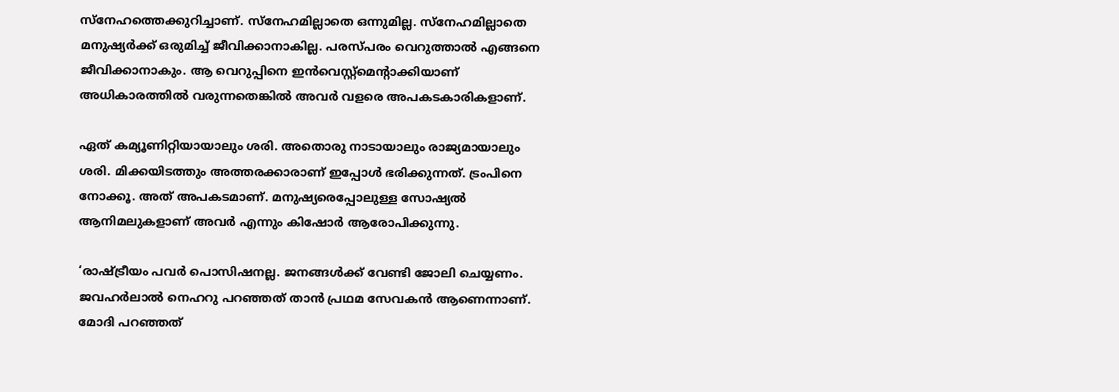സ്‌നേഹത്തെക്കുറിച്ചാണ്. സ്‌നേഹമില്ലാതെ ഒന്നുമില്ല. സ്‌നേഹമില്ലാതെ മനുഷ്യര്‍ക്ക് ഒരുമിച്ച് ജീവിക്കാനാകില്ല. പരസ്പരം വെറുത്താല്‍ എങ്ങനെ ജീവിക്കാനാകും. ആ വെറുപ്പിനെ ഇന്‍വെസ്റ്റ്‌മെന്റാക്കിയാണ് അധികാരത്തില്‍ വരുന്നതെങ്കില്‍ അവര്‍ വളരെ അപകടകാരികളാണ്.

ഏത് കമ്യൂണിറ്റിയായാലും ശരി. അതൊരു നാടായാലും രാജ്യമായാലും ശരി. മിക്കയിടത്തും അത്തരക്കാരാണ് ഇപ്പോള്‍ ഭരിക്കുന്നത്. ട്രംപിനെ നോക്കൂ. അത് അപകടമാണ്. മനുഷ്യരെപ്പോലുള്ള സോഷ്യല്‍ ആനിമലുകളാണ് അവര്‍ എന്നും കിഷോര്‍ ആരോപിക്കുന്നു.

‘രാഷ്ട്രീയം പവർ പൊസിഷനല്ല. ജനങ്ങൾക്ക് വേണ്ടി ജോലി ചെയ്യണം. ജവഹർലാൽ നെഹറു പറഞ്ഞത് താൻ പ്രഥമ സേവകൻ ആണെന്നാണ്. മോദി പറഞ്ഞത്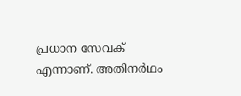പ്രധാന സേവക് എന്നാണ്. അതിനർഥം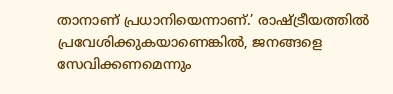താനാണ് പ്രധാനിയെന്നാണ്.’ രാഷ്ട്രീയത്തിൽ പ്രവേശിക്കുകയാണെങ്കിൽ, ജനങ്ങളെ സേവിക്കണമെന്നും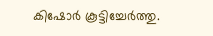കിഷോർ കൂട്ടിച്ചേർത്തു.